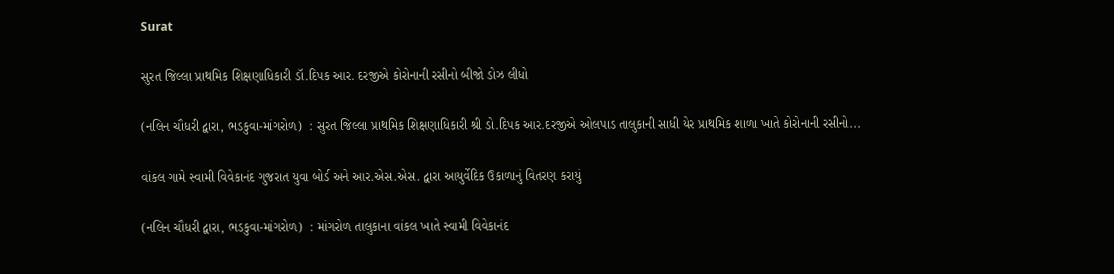Surat

સુરત જિલ્લા પ્રાથમિક શિક્ષણાધિકારી ડૉ.દિપક આર. દરજીએ કોરોનાની રસીનો બીજો ડોઝ લીધો

(નલિન ચૌધરી દ્વારા, ભડકુવા-માંગરોળ)  : સુરત જિલ્લા પ્રાથમિક શિક્ષણાધિકારી શ્રી ડો.દિપક આર.દરજીએ ઓલપાડ તાલુકાની સાધી યેર પ્રાથમિક શાળા ખાતે કોરોનાની રસીનો...

વાંકલ ગામે સ્વામી વિવેકાનંદ ગુજરાત યુવા બોર્ડ અને આર.એસ.એસ. દ્વારા આયુર્વેદિક ઉકાળાનું વિતરણ કરાયું

(નલિન ચૌધરી દ્વારા, ભડકુવા-માંગરોળ)  : માંગરોળ તાલુકાના વાંકલ ખાતે સ્વામી વિવેકાનંદ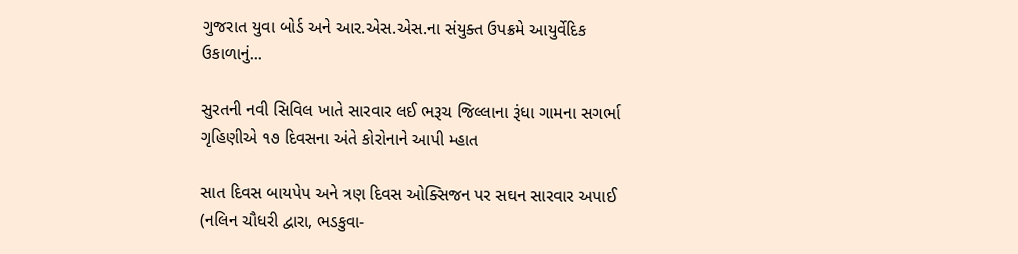ગુજરાત યુવા બોર્ડ અને આર.એસ.એસ.ના સંયુક્ત ઉપક્રમે આયુર્વેદિક ઉકાળાનું...

સુરતની નવી સિવિલ ખાતે સારવાર લઈ ભરૂચ જિલ્લાના રૂંધા ગામના સગર્ભા ગૃહિણીએ ૧૭ દિવસના અંતે કોરોનાને આપી મ્હાત

સાત દિવસ બાયપેપ અને ત્રણ દિવસ ઓક્સિજન પર સઘન સારવાર અપાઈ (નલિન ચૌધરી દ્વારા, ભડકુવા-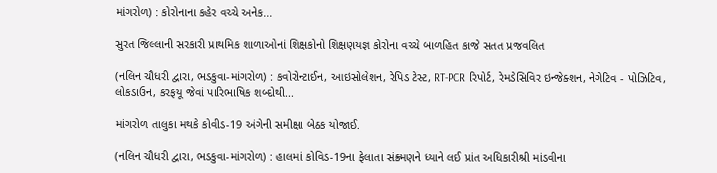માંગરોળ) : કોરોનાના કહેર વચ્ચે અનેક...

સુરત જિલ્લાની સરકારી પ્રાથમિક શાળાઓનાં શિક્ષકોનો શિક્ષણયજ્ઞ કોરોના વચ્ચે બાળહિત કાજે સતત પ્રજવલિત

(નલિન ચૌધરી દ્વારા, ભડકુવા-માંગરોળ) : કવોરોન્ટાઈન, આઇસોલેશન, રેપિડ ટેસ્ટ, RT-PCR રિપોર્ટ, રેમડેસિવિર ઇન્જેક્શન, નેગેટિવ - પોઝિટિવ, લોકડાઉન, કરફયૂ જેવાં પારિભાષિક શબ્દોથી...

માંગરોળ તાલુકા મથકે કોવીડ-19 અંગેની સમીક્ષા બેઠક યોજાઈ.

(નલિન ચૌધરી દ્વારા, ભડકુવા-માંગરોળ) : હાલમાં કોવિડ-19ના ફેલાતા સંક્ર્મણને ધ્યાને લઈ પ્રાંત અધિકારીશ્રી માંડવીના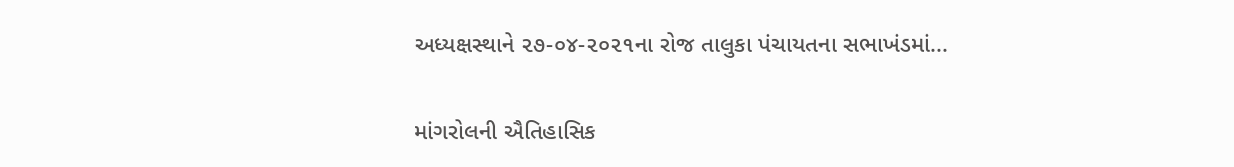અધ્યક્ષસ્થાને ૨૭-૦૪-૨૦૨૧ના રોજ તાલુકા પંચાયતના સભાખંડમાં...

માંગરોલની ઐતિહાસિક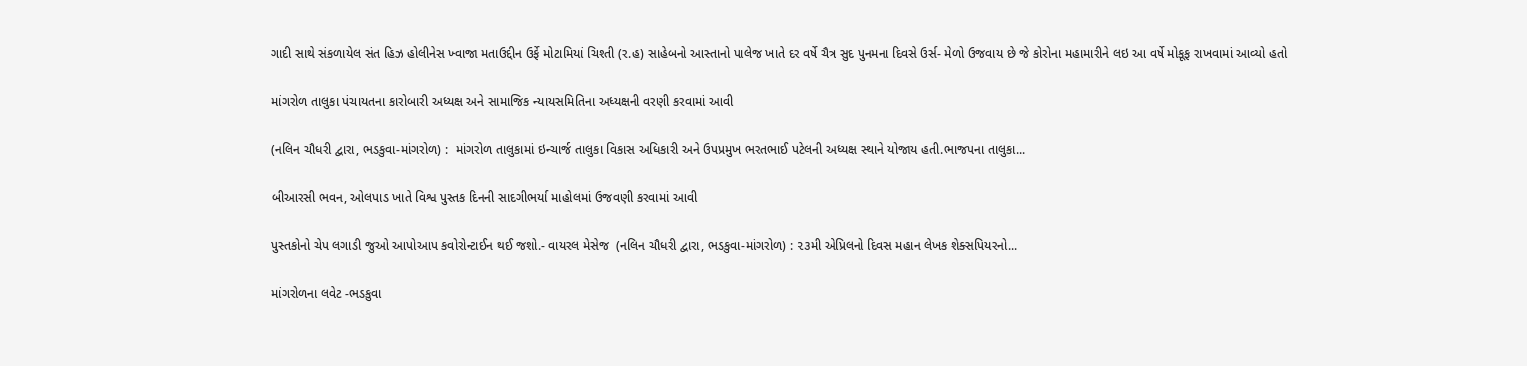ગાદી સાથે સંકળાયેલ સંત હિઝ હોલીનેસ ખ્વાજા મતાઉદ્દીન ઉર્ફે મોટામિયાં ચિશ્તી (ર.હ) સાહેબનો આસ્તાનો પાલેજ ખાતે દર વર્ષે ચૈત્ર સુદ પુનમના દિવસે ઉર્સ- મેળો ઉજવાય છે જે કોરોના મહામારીને લઇ આ વર્ષે મોકૂફ રાખવામાં આવ્યો હતો

માંગરોળ તાલુકા પંચાયતના કારોબારી અધ્યક્ષ અને સામાજિક ન્યાયસમિતિના અધ્યક્ષની વરણી કરવામાં આવી

(નલિન ચૌધરી દ્વારા, ભડકુવા-માંગરોળ) :  માંગરોળ તાલુકામાં ઇન્ચાર્જ તાલુકા વિકાસ અધિકારી અને ઉપપ્રમુખ ભરતભાઈ પટેલની અધ્યક્ષ સ્થાને યોજાય હતી.ભાજપના તાલુકા...

બીઆરસી ભવન, ઓલપાડ ખાતે વિશ્વ પુસ્તક દિનની સાદગીભર્યા માહોલમાં ઉજવણી કરવામાં આવી

પુસ્તકોનો ચેપ લગાડી જુઓ આપોઆપ કવોરોન્ટાઈન થઈ જશો.- વાયરલ મેસેજ  (નલિન ચૌધરી દ્વારા, ભડકુવા-માંગરોળ) : ૨૩મી એપ્રિલનો દિવસ મહાન લેખક શેક્સપિયરનો...

માંગરોળના લવેટ -ભડકુવા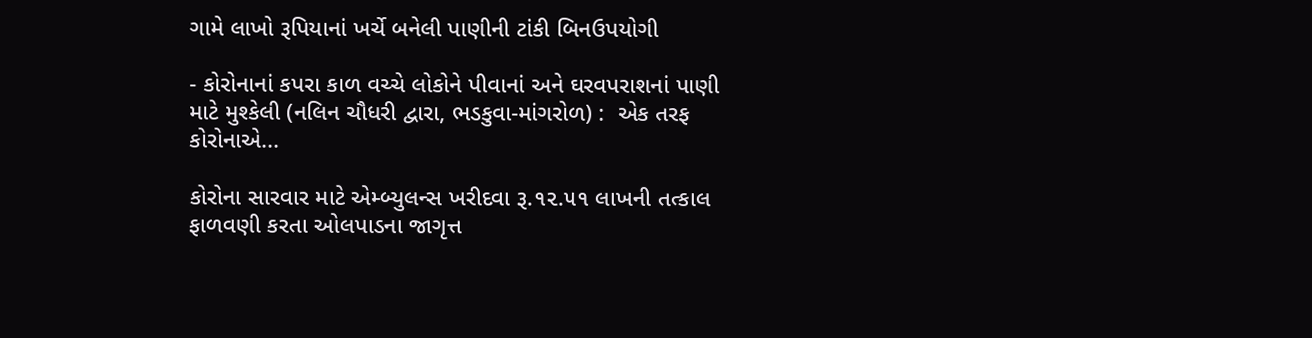ગામે લાખો રૂપિયાનાં ખર્ચે બનેલી પાણીની ટાંકી બિનઉપયોગી

- કોરોનાનાં કપરા કાળ વચ્ચે લોકોને પીવાનાં અને ઘરવપરાશનાં પાણી માટે મુશ્કેલી (નલિન ચૌધરી દ્વારા, ભડકુવા-માંગરોળ) :  એક તરફ કોરોનાએ...

કોરોના સારવાર માટે એમ્બ્યુલન્સ ખરીદવા રૂ.૧૨.૫૧ લાખની તત્કાલ ફાળવણી કરતા ઓલપાડના જાગૃત્ત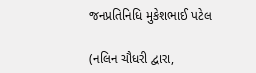જનપ્રતિનિધિ મુકેશભાઈ પટેલ

(નલિન ચૌધરી દ્વારા,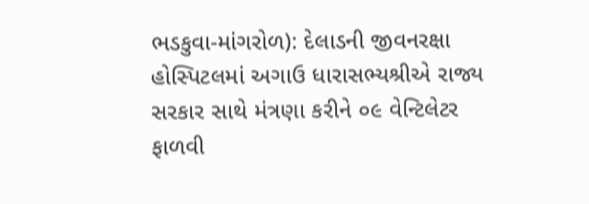ભડકુવા-માંગરોળ): દેલાડની જીવનરક્ષા હોસ્પિટલમાં અગાઉ ધારાસભ્યશ્રીએ રાજ્ય સરકાર સાથે મંત્રણા કરીને ૦૯ વેન્ટિલેટર ફાળવી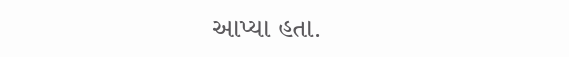આપ્યા હતા.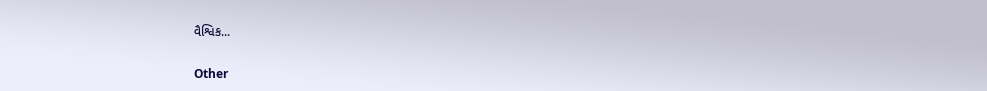વૈશ્વિક...

Other